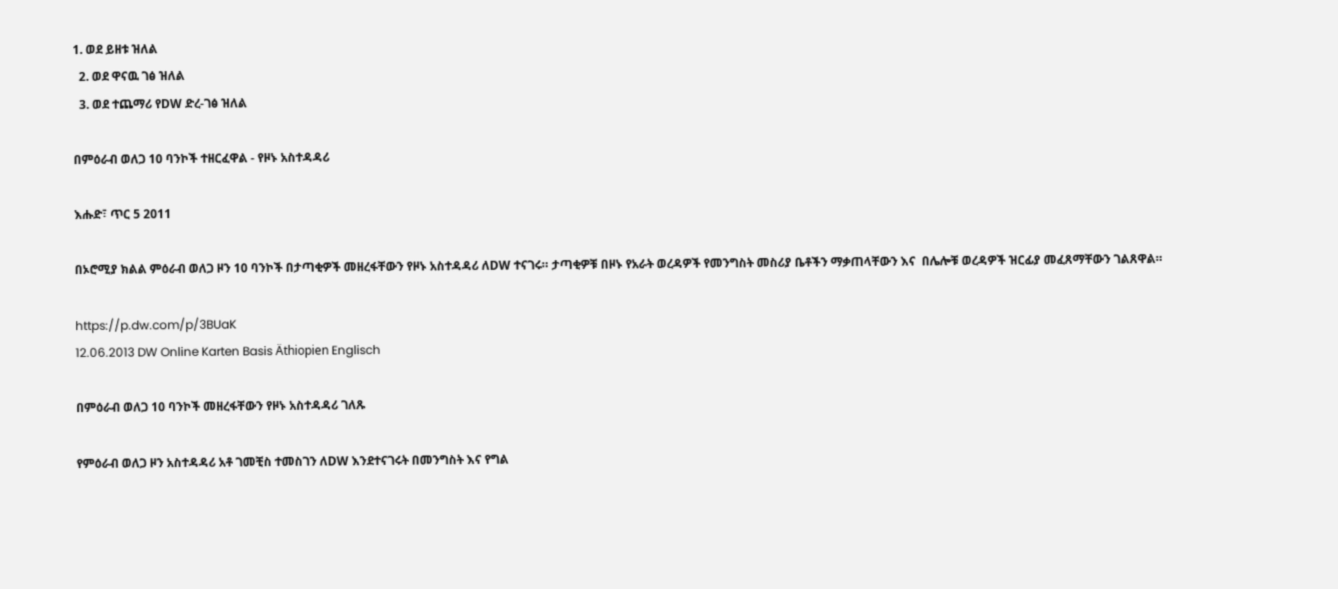1. ወደ ይዘቱ ዝለል
  2. ወደ ዋናዉ ገፅ ዝለል
  3. ወደ ተጨማሪ የDW ድረ-ገፅ ዝለል

በምዕራብ ወለጋ 10 ባንኮች ተዘርፈዋል - የዞኑ አስተዳዳሪ

እሑድ፣ ጥር 5 2011

በኦሮሚያ ክልል ምዕራብ ወለጋ ዞን 10 ባንኮች በታጣቂዎች መዘረፋቸውን የዞኑ አስተዳዳሪ ለDW ተናገሩ። ታጣቂዎቹ በዞኑ የአራት ወረዳዎች የመንግስት መስሪያ ቤቶችን ማቃጠላቸውን እና  በሌሎቹ ወረዳዎች ዝርፊያ መፈጸማቸውን ገልጸዋል።

https://p.dw.com/p/3BUaK
12.06.2013 DW Online Karten Basis Äthiopien Englisch

በምዕራብ ወለጋ 10 ባንኮች መዘረፋቸውን የዞኑ አስተዳዳሪ ገለጹ

የምዕራብ ወለጋ ዞን አስተዳዳሪ አቶ ገመቺስ ተመስገን ለDW እንደተናገሩት በመንግስት እና የግል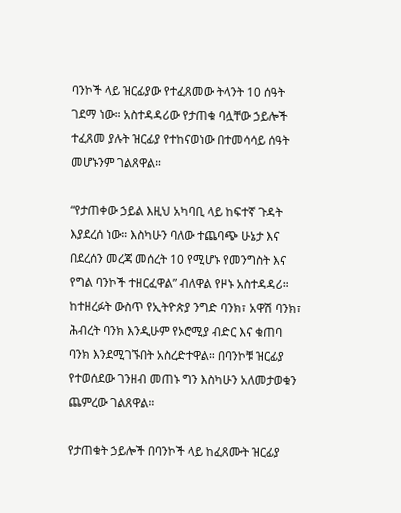ባንኮች ላይ ዝርፊያው የተፈጸመው ትላንት 10 ሰዓት ገደማ ነው። አስተዳዳሪው የታጠቁ ባሏቸው ኃይሎች ተፈጸመ ያሉት ዝርፊያ የተከናወነው በተመሳሳይ ሰዓት መሆኑንም ገልጸዋል።

“የታጠቀው ኃይል እዚህ አካባቢ ላይ ከፍተኛ ጉዳት እያደረሰ ነው። እስካሁን ባለው ተጨባጭ ሁኔታ እና በደረሰን መረጃ መሰረት 10 የሚሆኑ የመንግስት እና የግል ባንኮች ተዘርፈዋል” ብለዋል የዞኑ አስተዳዳሪ። ከተዘረፉት ውስጥ የኢትዮጵያ ንግድ ባንክ፣ አዋሽ ባንክ፣ ሕብረት ባንክ እንዲሁም የኦሮሚያ ብድር እና ቁጠባ ባንክ እንደሚገኙበት አስረድተዋል። በባንኮቹ ዝርፊያ የተወሰደው ገንዘብ መጠኑ ግን እስካሁን አለመታወቁን ጨምረው ገልጸዋል።

የታጠቁት ኃይሎች በባንኮች ላይ ከፈጸሙት ዝርፊያ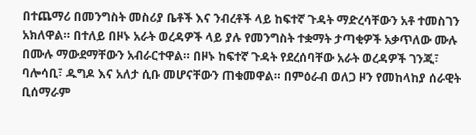በተጨማሪ በመንግስት መስሪያ ቤቶች እና ንብረቶች ላይ ከፍተኛ ጉዳት ማድረሳቸውን አቶ ተመስገን አክለዋል። በተለይ በዞኑ አራት ወረዳዎች ላይ ያሉ የመንግስት ተቋማት ታጣቂዎች አቃጥለው ሙሉ በሙሉ ማውደማቸውን አብራርተዋል። በዞኑ ከፍተኛ ጉዳት የደረሰባቸው አራት ወረዳዎች ገንጂ፣ ባሎሳቢ፣ ዱግዶ እና አለታ ሲቡ መሆናቸውን ጠቁመዋል። በምዕራብ ወለጋ ዞን የመከላከያ ሰራዊት ቢሰማራም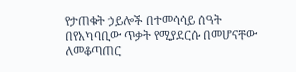የታጠቁት ኃይሎች በተመሳሳይ ሰዓት በየአካባቢው ጥቃት የሚያደርሱ በመሆናቸው ለመቆጣጠር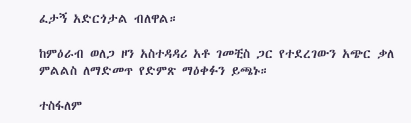ፈታኝ አድርጎታል ብለዋል።

ከምዕራብ ወለጋ ዞን አስተዳዳሪ አቶ ገመቺስ ጋር የተደረገውን አጭር ቃለ ምልልስ ለማድመጥ የድምጽ ማዕቀፉን ይጫኑ።

ተስፋለም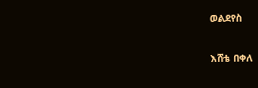ወልደየስ

እሸቴ በቀለ